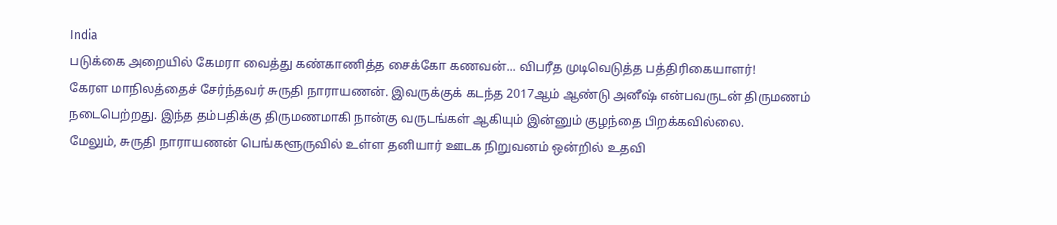India
படுக்கை அறையில் கேமரா வைத்து கண்காணித்த சைக்கோ கணவன்... விபரீத முடிவெடுத்த பத்திரிகையாளர்!
கேரள மாநிலத்தைச் சேர்ந்தவர் சுருதி நாராயணன். இவருக்குக் கடந்த 2017ஆம் ஆண்டு அனீஷ் என்பவருடன் திருமணம் நடைபெற்றது. இந்த தம்பதிக்கு திருமணமாகி நான்கு வருடங்கள் ஆகியும் இன்னும் குழந்தை பிறக்கவில்லை.
மேலும், சுருதி நாராயணன் பெங்களூருவில் உள்ள தனியார் ஊடக நிறுவனம் ஒன்றில் உதவி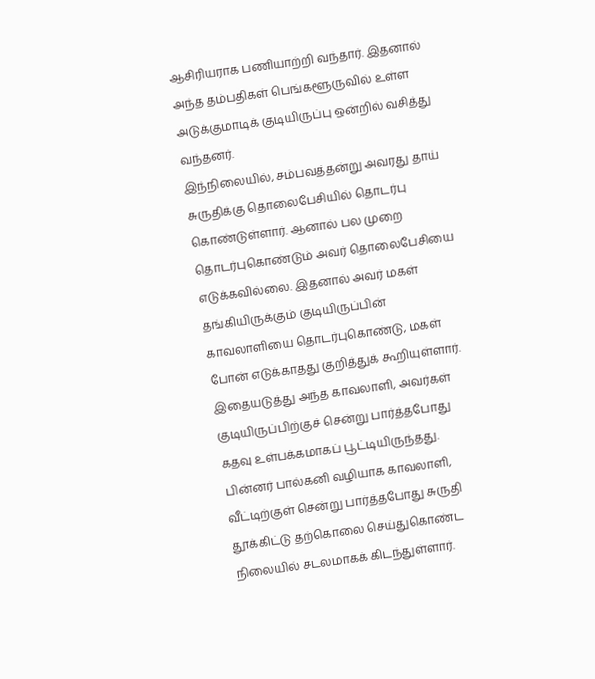ஆசிரியராக பணியாற்றி வந்தார். இதனால் அந்த தம்பதிகள் பெங்களூருவில் உள்ள அடுக்குமாடிக் குடியிருப்பு ஒன்றில் வசித்து வந்தனர்.
இந்நிலையில், சம்பவத்தன்று அவரது தாய் சுருதிக்கு தொலைபேசியில் தொடர்பு கொண்டுள்ளார். ஆனால் பல முறை தொடர்புகொண்டும் அவர் தொலைபேசியை எடுக்கவில்லை. இதனால் அவர் மகள் தங்கியிருக்கும் குடியிருப்பின் காவலாளியை தொடர்புகொண்டு, மகள் போன் எடுக்காதது குறித்துக் கூறியுள்ளார்.
இதையடுத்து அந்த காவலாளி, அவர்கள் குடியிருப்பிற்குச் சென்று பார்த்தபோது கதவு உள்பக்கமாகப் பூட்டியிருந்தது. பின்னர் பால்கனி வழியாக காவலாளி, வீட்டிற்குள் சென்று பார்த்தபோது சுருதி தூக்கிட்டு தற்கொலை செய்துகொண்ட நிலையில் சடலமாகக் கிடந்துள்ளார்.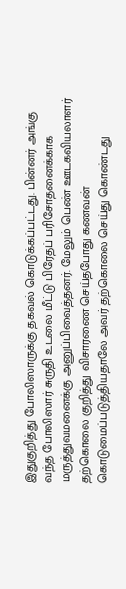இதுகுறித்து போலிஸாருக்கு தகவல் கொடுக்கப்பட்டது. பின்னர் அங்கு வந்த போலிஸார் சுருதி உடலை மீட்டு பிரேதப் பரிசோதனைக்காக மருத்துவமனைக்கு அனுப்பிவைத்தனர். மேலும் பெண் ஊடகவியலாளர் தற்கொலை குறித்து விசாரணை செய்தபோது கணவன் கொடுமைப்படுத்தியதாலே அவர் தற்கொலை செய்து கொண்டது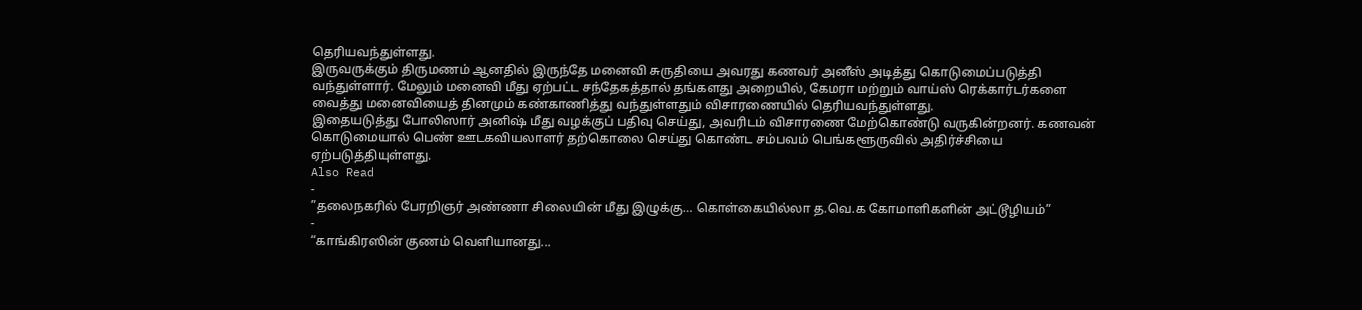தெரியவந்துள்ளது.
இருவருக்கும் திருமணம் ஆனதில் இருந்தே மனைவி சுருதியை அவரது கணவர் அனீஸ் அடித்து கொடுமைப்படுத்தி வந்துள்ளார். மேலும் மனைவி மீது ஏற்பட்ட சந்தேகத்தால் தங்களது அறையில், கேமரா மற்றும் வாய்ஸ் ரெக்கார்டர்களை வைத்து மனைவியைத் தினமும் கண்காணித்து வந்துள்ளதும் விசாரணையில் தெரியவந்துள்ளது.
இதையடுத்து போலிஸார் அனிஷ் மீது வழக்குப் பதிவு செய்து, அவரிடம் விசாரணை மேற்கொண்டு வருகின்றனர். கணவன் கொடுமையால் பெண் ஊடகவியலாளர் தற்கொலை செய்து கொண்ட சம்பவம் பெங்களூருவில் அதிர்ச்சியை ஏற்படுத்தியுள்ளது.
Also Read
-
”தலைநகரில் பேரறிஞர் அண்ணா சிலையின் மீது இழுக்கு… கொள்கையில்லா த.வெ.க கோமாளிகளின் அட்டூழியம்”
-
“காங்கிரஸின் குணம் வெளியானது...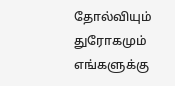தோல்வியும் துரோகமும் எங்களுக்கு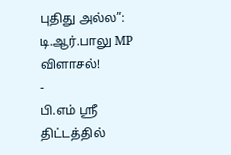புதிது அல்ல”: டி.ஆர்.பாலு MP விளாசல்!
-
பி.எம் ஸ்ரீ திட்டத்தில்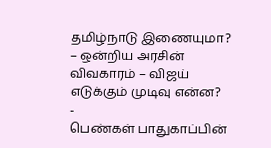தமிழ்நாடு இணையுமா? – ஒன்றிய அரசின் விவகாரம் – விஜய் எடுக்கும் முடிவு என்ன?
-
பெண்கள் பாதுகாப்பின்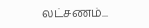லட்சணம்...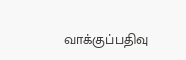வாக்குப்பதிவு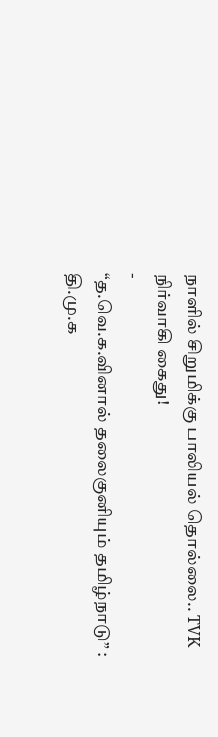நாளில் சிறுமிக்கு பாலியல் தொல்லை.. TVK நிர்வாகி கைது!
-
“த.வெ.க.வினால் தலைகுனியும் தமிழ்நாடு” : தி.மு.க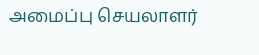அமைப்பு செயலாளர்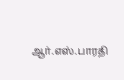ஆர்.எஸ்.பாரதி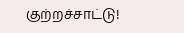குற்றச்சாட்டு!